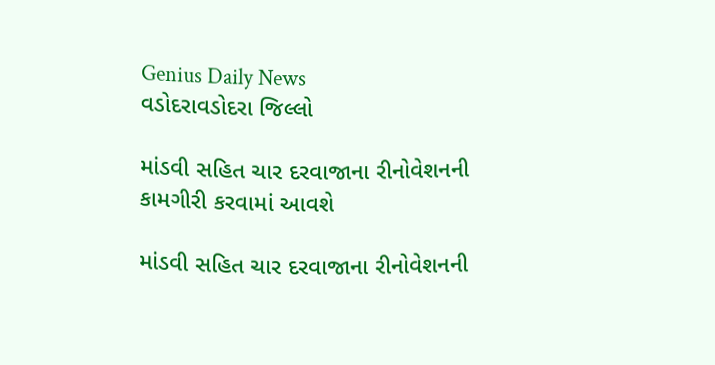Genius Daily News
વડોદરાવડોદરા જિલ્લો

માંડવી સહિત ચાર દરવાજાના રીનોવેશનની કામગીરી કરવામાં આવશે

માંડવી સહિત ચાર દરવાજાના રીનોવેશનની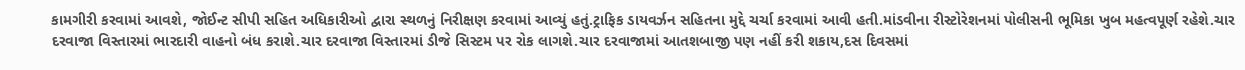કામગીરી કરવામાં આવશે, જોઈન્ટ સીપી સહિત અધિકારીઓ દ્વારા સ્થળનું નિરીક્ષણ કરવામાં આવ્યું હતું.ટ્રાફિક ડાયવર્ઝન સહિતના મુદ્દે ચર્ચા કરવામાં આવી હતી.માંડવીના રીસ્ટોરેશનમાં પોલીસની ભૂમિકા ખુબ મહત્વપૂર્ણ રહેશે.ચાર દરવાજા વિસ્તારમાં ભારદારી વાહનો બંધ કરાશે.ચાર દરવાજા વિસ્તારમાં ડીજે સિસ્ટમ પર રોક લાગશે.ચાર દરવાજામાં આતશબાજી પણ નહીં કરી શકાય,દસ દિવસમાં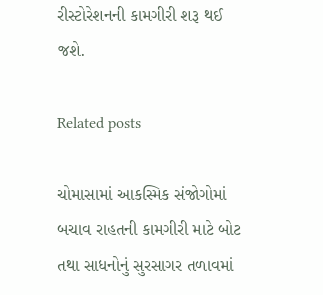રીસ્ટોરેશનની કામગીરી શરૂ થઈ જશે.

Related posts

ચોમાસામાં આકસ્મિક સંજોગોમાં બચાવ રાહતની કામગીરી માટે બોટ તથા સાધનોનું સુરસાગર તળાવમાં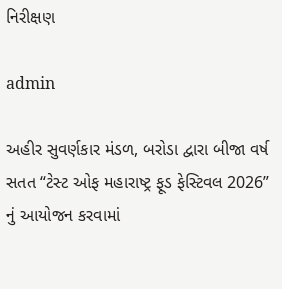નિરીક્ષણ

admin

અહીર સુવર્ણકાર મંડળ, બરોડા દ્વારા બીજા વર્ષ સતત “ટેસ્ટ ઓફ મહારાષ્ટ્ર ફૂડ ફેસ્ટિવલ 2026” નું આયોજન કરવામાં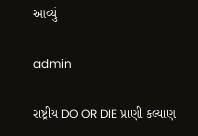આવ્યું

admin

રાષ્ટ્રીય DO OR DIE પ્રાણી કલ્યાણ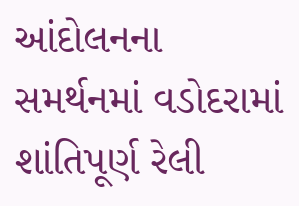આંદોલનના સમર્થનમાં વડોદરામાં શાંતિપૂર્ણ રેલી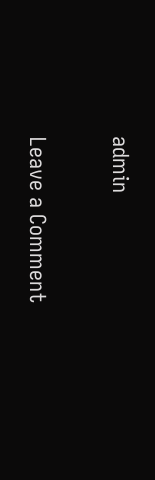admin

Leave a Comment